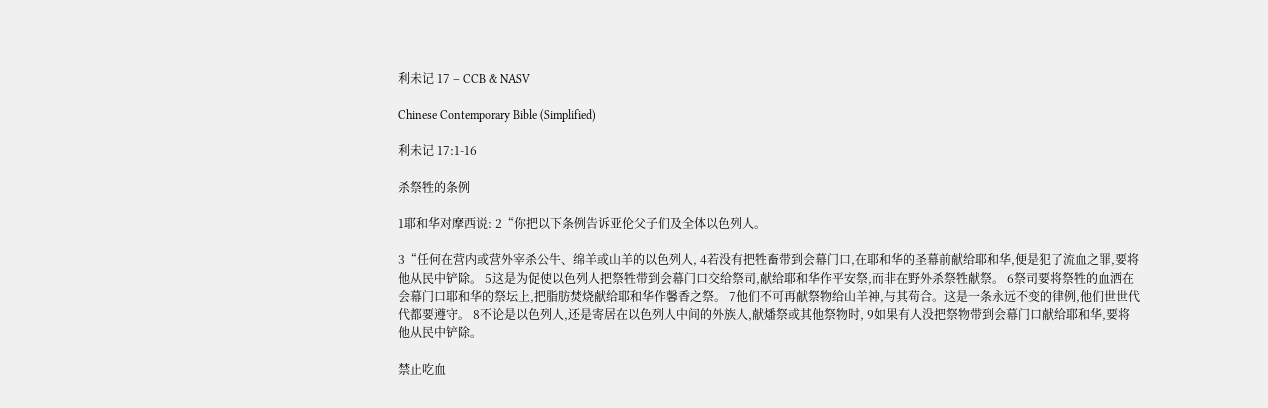利未记 17 – CCB & NASV

Chinese Contemporary Bible (Simplified)

利未记 17:1-16

杀祭牲的条例

1耶和华对摩西说: 2“你把以下条例告诉亚伦父子们及全体以色列人。

3“任何在营内或营外宰杀公牛、绵羊或山羊的以色列人, 4若没有把牲畜带到会幕门口,在耶和华的圣幕前献给耶和华,便是犯了流血之罪,要将他从民中铲除。 5这是为促使以色列人把祭牲带到会幕门口交给祭司,献给耶和华作平安祭,而非在野外杀祭牲献祭。 6祭司要将祭牲的血洒在会幕门口耶和华的祭坛上,把脂肪焚烧献给耶和华作馨香之祭。 7他们不可再献祭物给山羊神,与其苟合。这是一条永远不变的律例,他们世世代代都要遵守。 8不论是以色列人,还是寄居在以色列人中间的外族人,献燔祭或其他祭物时, 9如果有人没把祭物带到会幕门口献给耶和华,要将他从民中铲除。

禁止吃血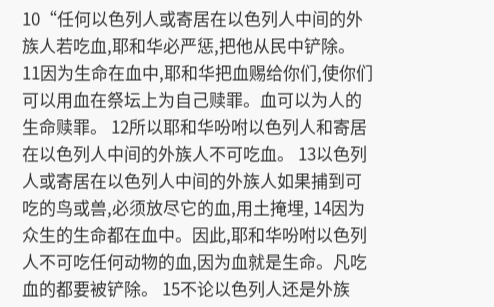10“任何以色列人或寄居在以色列人中间的外族人若吃血,耶和华必严惩,把他从民中铲除。 11因为生命在血中,耶和华把血赐给你们,使你们可以用血在祭坛上为自己赎罪。血可以为人的生命赎罪。 12所以耶和华吩咐以色列人和寄居在以色列人中间的外族人不可吃血。 13以色列人或寄居在以色列人中间的外族人如果捕到可吃的鸟或兽,必须放尽它的血,用土掩埋, 14因为众生的生命都在血中。因此,耶和华吩咐以色列人不可吃任何动物的血,因为血就是生命。凡吃血的都要被铲除。 15不论以色列人还是外族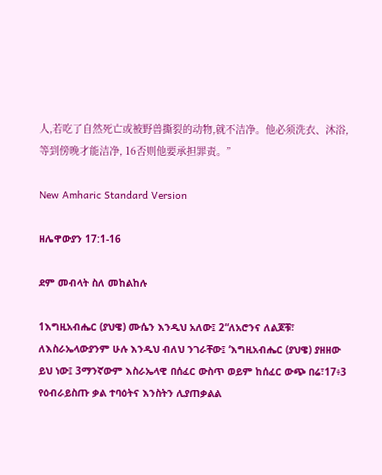人,若吃了自然死亡或被野兽撕裂的动物,就不洁净。他必须洗衣、沐浴,等到傍晚才能洁净, 16否则他要承担罪责。”

New Amharic Standard Version

ዘሌዋውያን 17:1-16

ደም መብላት ስለ መከልከሉ

1እግዚአብሔር (ያህዌ) ሙሴን እንዲህ አለው፤ 2“ለአሮንና ለልጆቹ፣ ለእስራኤላውያንም ሁሉ እንዲህ ብለህ ንገራቸው፤ ‘እግዚአብሔር (ያህዌ) ያዘዘው ይህ ነው፤ 3ማንኛውም እስራኤላዊ በሰፈር ውስጥ ወይም ከሰፈር ውጭ በሬ፣17፥3 የዕብራይስጡ ቃል ተባዕትና እንስትን ሊያጠቃልል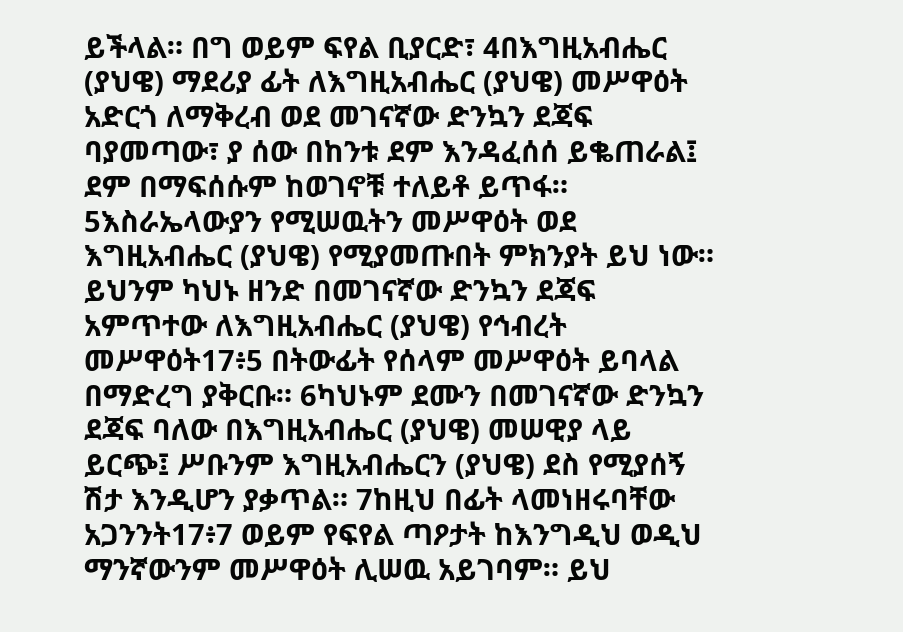ይችላል። በግ ወይም ፍየል ቢያርድ፣ 4በእግዚአብሔር (ያህዌ) ማደሪያ ፊት ለእግዚአብሔር (ያህዌ) መሥዋዕት አድርጎ ለማቅረብ ወደ መገናኛው ድንኳን ደጃፍ ባያመጣው፣ ያ ሰው በከንቱ ደም እንዳፈሰሰ ይቈጠራል፤ ደም በማፍሰሱም ከወገኖቹ ተለይቶ ይጥፋ። 5እስራኤላውያን የሚሠዉትን መሥዋዕት ወደ እግዚአብሔር (ያህዌ) የሚያመጡበት ምክንያት ይህ ነው። ይህንም ካህኑ ዘንድ በመገናኛው ድንኳን ደጃፍ አምጥተው ለእግዚአብሔር (ያህዌ) የኅብረት መሥዋዕት17፥5 በትውፊት የሰላም መሥዋዕት ይባላል በማድረግ ያቅርቡ። 6ካህኑም ደሙን በመገናኛው ድንኳን ደጃፍ ባለው በእግዚአብሔር (ያህዌ) መሠዊያ ላይ ይርጭ፤ ሥቡንም እግዚአብሔርን (ያህዌ) ደስ የሚያሰኝ ሽታ እንዲሆን ያቃጥል። 7ከዚህ በፊት ላመነዘሩባቸው አጋንንት17፥7 ወይም የፍየል ጣዖታት ከእንግዲህ ወዲህ ማንኛውንም መሥዋዕት ሊሠዉ አይገባም። ይህ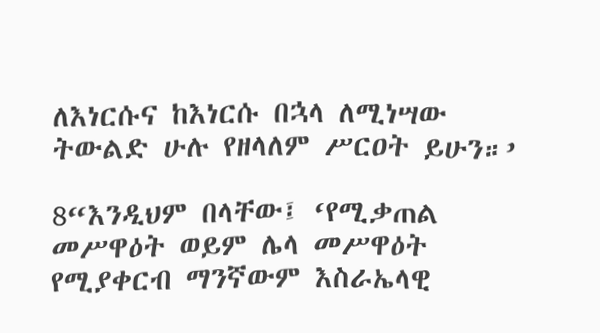ለእነርሱና ከእነርሱ በኋላ ለሚነሣው ትውልድ ሁሉ የዘላለም ሥርዐት ይሁን።’

8“እንዲህም በላቸው፤ ‘የሚቃጠል መሥዋዕት ወይም ሌላ መሥዋዕት የሚያቀርብ ማንኛውም እስራኤላዊ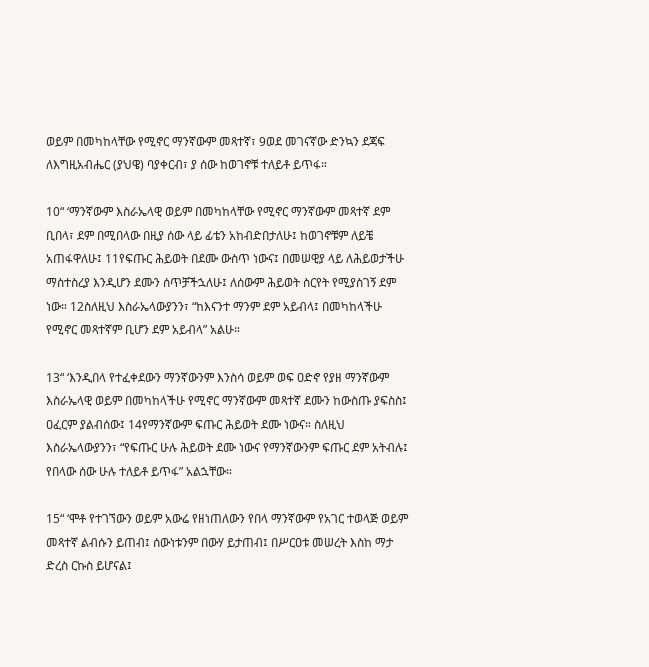ወይም በመካከላቸው የሚኖር ማንኛውም መጻተኛ፣ 9ወደ መገናኛው ድንኳን ደጃፍ ለእግዚአብሔር (ያህዌ) ባያቀርብ፣ ያ ሰው ከወገኖቹ ተለይቶ ይጥፋ።

10“ ‘ማንኛውም እስራኤላዊ ወይም በመካከላቸው የሚኖር ማንኛውም መጻተኛ ደም ቢበላ፣ ደም በሚበላው በዚያ ሰው ላይ ፊቴን አከብድበታለሁ፤ ከወገኖቹም ለይቼ አጠፋዋለሁ፤ 11የፍጡር ሕይወት በደሙ ውስጥ ነውና፤ በመሠዊያ ላይ ለሕይወታችሁ ማስተስረያ እንዲሆን ደሙን ሰጥቻችኋለሁ፤ ለሰውም ሕይወት ስርየት የሚያስገኝ ደም ነው። 12ስለዚህ እስራኤላውያንን፣ “ከእናንተ ማንም ደም አይብላ፤ በመካከላችሁ የሚኖር መጻተኛም ቢሆን ደም አይብላ” አልሁ።

13“ ‘እንዲበላ የተፈቀደውን ማንኛውንም እንስሳ ወይም ወፍ ዐድኖ የያዘ ማንኛውም እስራኤላዊ ወይም በመካከላችሁ የሚኖር ማንኛውም መጻተኛ ደሙን ከውስጡ ያፍስስ፤ ዐፈርም ያልብሰው፤ 14የማንኛውም ፍጡር ሕይወት ደሙ ነውና። ስለዚህ እስራኤላውያንን፣ “የፍጡር ሁሉ ሕይወት ደሙ ነውና የማንኛውንም ፍጡር ደም አትብሉ፤ የበላው ሰው ሁሉ ተለይቶ ይጥፋ” አልኋቸው።

15“ ‘ሞቶ የተገኘውን ወይም አውሬ የዘነጠለውን የበላ ማንኛውም የአገር ተወላጅ ወይም መጻተኛ ልብሱን ይጠብ፤ ሰውነቱንም በውሃ ይታጠብ፤ በሥርዐቱ መሠረት እስከ ማታ ድረስ ርኩስ ይሆናል፤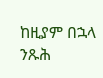ከዚያም በኋላ ንጹሕ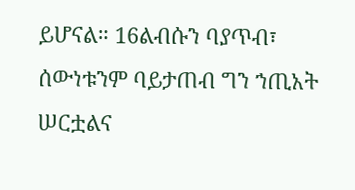ይሆናል። 16ልብሱን ባያጥብ፣ ሰውነቱንም ባይታጠብ ግን ኀጢአት ሠርቷልና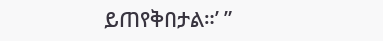ይጠየቅበታል።’ ”